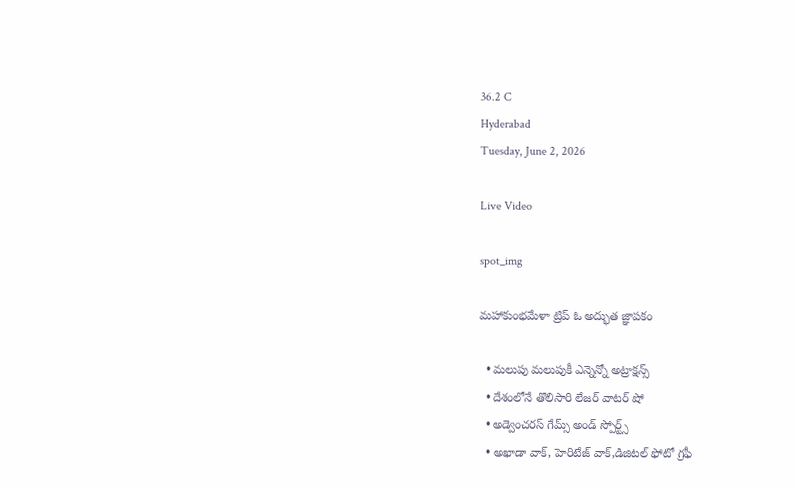36.2 C
Hyderabad
Tuesday, June 2, 2026

Live Video

spot_img

మహాకుంభమేళా ట్రిప్ ఓ అద్భుత జ్ఞాపకం

  • మలుపు మలుపుకీ ఎన్నెన్నో అట్రాక్షన్స్
  • దేశంలోనే తొలిసారి లేజర్‌ వాటర్‌ షో
  • అడ్వెంచరస్‌ గేమ్స్ అండ్ స్పోర్ట్స్
  • అఖాడా వాక్‌, హెరిటేజ్‌ వాక్‌,డిజిటల్‌ ఫోటో గ్రఫీ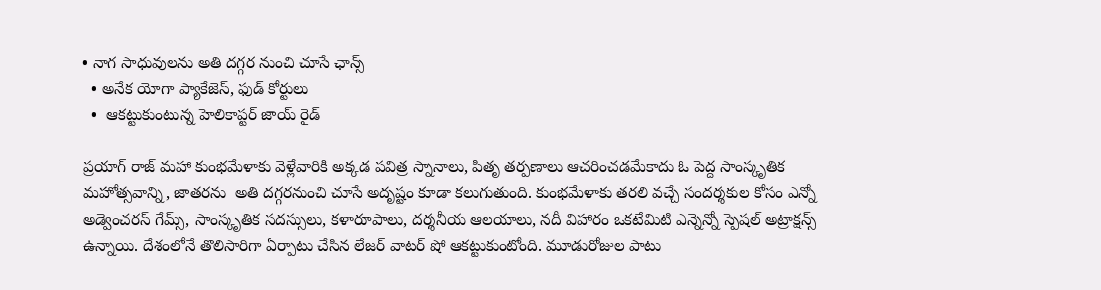• నాగ సాధువులను అతి దగ్గర నుంచి చూసే ఛాన్స్
  • అనేక యోగా ప్యాకేజెస్‌, ఫుడ్‌ కోర్టులు
  •  ఆకట్టుకుంటున్న హెలికాప్టర్‌ జాయ్‌ రైడ్‌

ప్రయాగ్‌ రాజ్‌ మహా కుంభమేళాకు వెళ్లేవారికి అక్కడ పవిత్ర స్నానాలు, పితృ తర్పణాలు ఆచరించడమేకాదు ఓ పెద్ద సాంస్కృతిక మహోత్సవాన్ని, జాతరను  అతి దగ్గరనుంచి చూసే అదృష్టం కూడా కలుగుతుంది. కుంభమేళాకు తరలి వచ్చే సందర్శకుల కోసం ఎన్నో అడ్వెంచరస్‌ గేమ్స్, సాంస్కృతిక సదస్సులు, కళారూపాలు, దర్శనీయ ఆలయాలు, నదీ విహారం ఒకటేమిటి ఎన్నెన్నో స్పెషల్‌ అట్రాక్షన్స్ ఉన్నాయి. దేశంలోనే తొలిసారిగా ఏర్పాటు చేసిన లేజర్ వాటర్‌ షో ఆకట్టుకుంటోంది. మూడురోజుల పాటు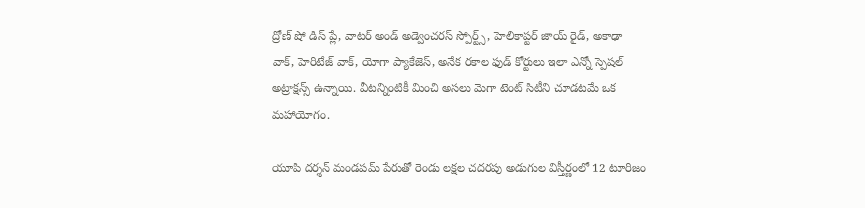ద్రోణ్ షో డిస్ ప్లే, వాటర్ అండ్ అడ్వెంచరస్ స్పోర్ట్స్, హెలికాప్టర్ జాయ్ రైడ్‌, అకాఢా వాక్, హెరిటేజ్ వాక్, యోగా ప్యాకేజెస్, అనేక రకాల ఫుడ్‌ కోర్టులు ఇలా ఎన్నో స్పెషల్ అట్రాక్షన్స్ ఉన్నాయి. వీటన్నింటికీ మించి అసలు మెగా టెంట్‌ సిటీని చూడటమే ఒక మహాయోగం.

యూపి దర్శన్‌ మండపమ్ పేరుతో రెండు లక్షల చదరపు అడుగుల విస్తీర్ణంలో 12 టూరిజం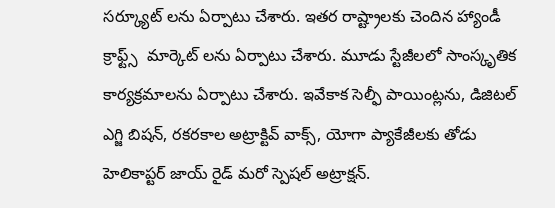సర్క్యూట్ లను ఏర్పాటు చేశారు. ఇతర రాష్ట్రాలకు చెందిన హ్యాండీ క్రాఫ్ట్స్  మార్కెట్‌ లను ఏర్పాటు చేశారు. మూడు స్టేజీలలో సాంస్కృతిక కార్యక్రమాలను ఏర్పాటు చేశారు. ఇవేకాక సెల్ఫీ పాయింట్లను, డిజిటల్‌ ఎగ్జి బిషన్‌, రకరకాల అట్రాక్టివ్‌ వాక్స్, యోగా ప్యాకేజీలకు తోడు హెలికాప్టర్ జాయ్‌ రైడ్‌ మరో స్పెషల్‌ అట్రాక్షన్.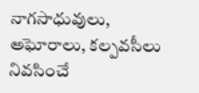నాగసాధువులు, అఘోరాలు, కల్పవసీలు నివసించే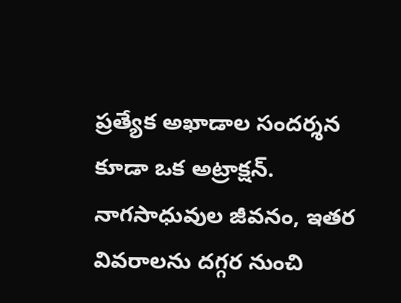ప్రత్యేక అఖాడాల సందర్శన కూడా ఒక అట్రాక్షన్. నాగసాధువుల జీవనం, ఇతర వివరాలను దగ్గర నుంచి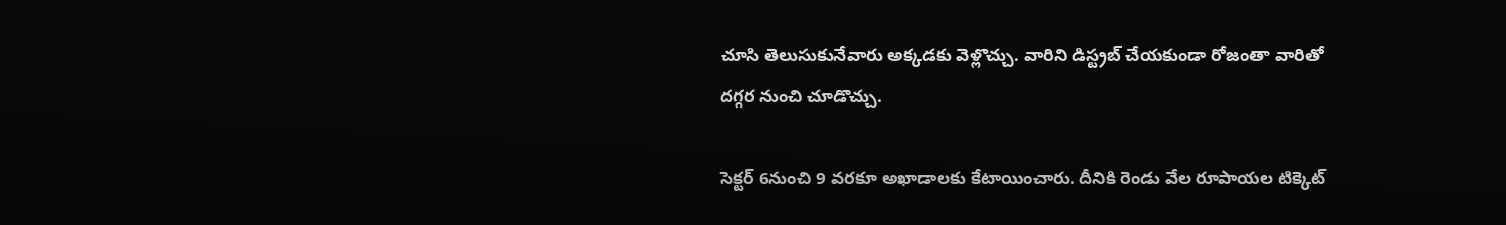చూసి తెలుసుకునేవారు అక్కడకు వెళ్లొచ్చు. వారిని డిస్ట్రబ్‌ చేయకుండా రోజంతా వారితో దగ్గర నుంచి చూడొచ్చు.

సెక్టర్‌ 6నుంచి 9 వరకూ అఖాడాలకు కేటాయించారు. దీనికి రెండు వేల రూపాయల టిక్కెట్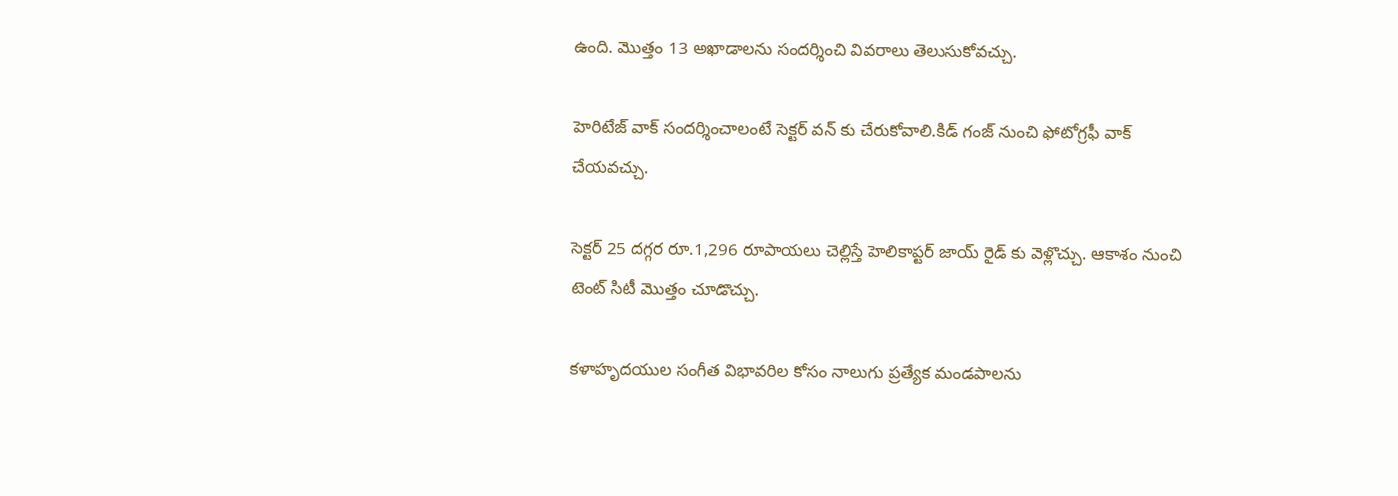ఉంది. మొత్తం 13 అఖాడాలను సందర్శించి వివరాలు తెలుసుకోవచ్చు.

హెరిటేజ్ వాక్‌ సందర్శించాలంటే సెక్టర్ వన్ కు చేరుకోవాలి.కిడ్ గంజ్‌ నుంచి ఫోటోగ్రఫీ వాక్‌ చేయవచ్చు.

సెక్టర్‌ 25 దగ్గర రూ.1,296 రూపాయలు చెల్లిస్తే హెలికాప్టర్ జాయ్ రైడ్‌ కు వెళ్లొచ్చు. ఆకాశం నుంచి టెంట్‌ సిటీ మొత్తం చూడొచ్చు.

కళాహృదయుల సంగీత విభావరిల కోసం నాలుగు ప్రత్యేక మండపాలను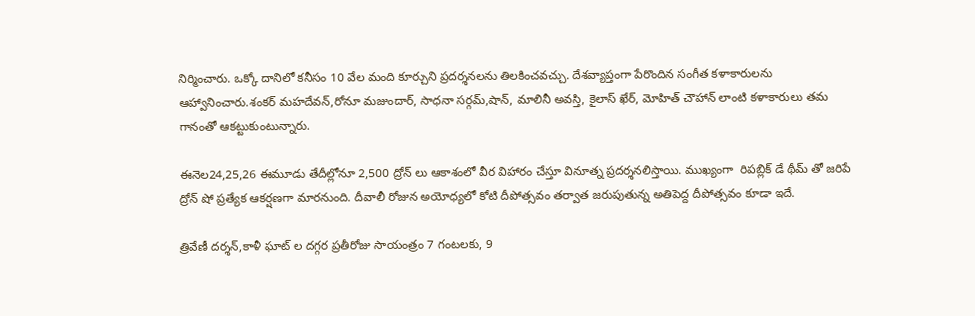నిర్మించారు. ఒక్కో దానిలో కనీసం 10 వేల మంది కూర్చుని ప్రదర్శనలను తిలకించవచ్చు. దేశవ్యాప్తంగా పేరొందిన సంగీత కళాకారులను ఆహ్వానించారు.శంకర్ మహదేవన్,రోనూ మజుందార్, సాధనా సర్గమ్‌,షాన్‌, మాలినీ అవస్తి, కైలాస్ ఖేర్, మోహిత్‌ చౌహాన్ లాంటి కళాకారులు తమ గానంతో ఆకట్టుకుంటున్నారు.

ఈనెల24,25,26 ఈమూడు తేదీల్లోనూ 2,500 ద్రోన్ లు ఆకాశంలో వీర విహారం చేస్తూ వినూత్న ప్రదర్శనలిస్తాయి. ముఖ్యంగా  రిపబ్లిక్ డే థీమ్ తో జరిపే ద్రోన్‌ షో ప్రత్యేక ఆకర్షణగా మారనుంది. దీవాలీ రోజున అయోధ్యలో కోటి దీపోత్సవం తర్వాత జరుపుతున్న అతిపెద్ద దీపోత్సవం కూడా ఇదే.

త్రివేణీ దర్శన్,కాళీ ఘాట్ ల దగ్గర ప్రతీరోజు సాయంత్రం 7 గంటలకు, 9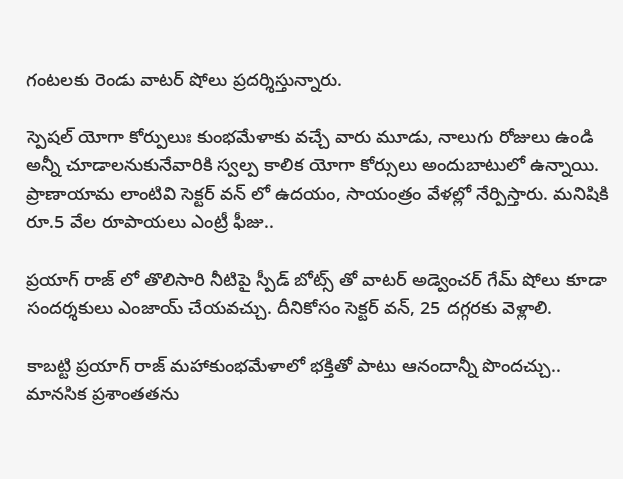గంటలకు రెండు వాటర్‌ షోలు ప్రదర్శిస్తున్నారు.

స్పెషల్‌ యోగా కోర్పులుః కుంభమేళాకు వచ్చే వారు మూడు, నాలుగు రోజులు ఉండి అన్నీ చూడాలనుకునేవారికి స్వల్ప కాలిక యోగా కోర్సులు అందుబాటులో ఉన్నాయి. ప్రాణాయామ లాంటివి సెక్టర్‌ వన్ లో ఉదయం, సాయంత్రం వేళల్లో నేర్పిస్తారు. మనిషికి రూ.5 వేల రూపాయలు ఎంట్రీ ఫీజు..

ప్రయాగ్‌ రాజ్ లో తొలిసారి నీటిపై స్పీడ్‌ బోట్స్ తో వాటర్ అడ్వెంచర్ గేమ్‌ షోలు కూడా సందర్శకులు ఎంజాయ్‌ చేయవచ్చు. దీనికోసం సెక్టర్ వన్, 25 దగ్గరకు వెళ్లాలి.

కాబట్టి ప్రయాగ్‌ రాజ్ మహాకుంభమేళాలో భక్తితో పాటు ఆనందాన్నీ పొందచ్చు.. మానసిక ప్రశాంతతను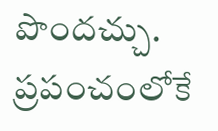పొందచ్చు. ప్రపంచంలోకే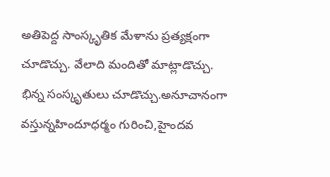అతిపెద్ద సాంస్కృతిక మేళాను ప్రత్యక్షంగా చూడొచ్చు. వేలాది మందితో మాట్లాడొచ్చు. భిన్న సంస్కృతులు చూడొచ్చు.అనూచానంగా వస్తున్నహిందూధర్మం గురించి,హైందవ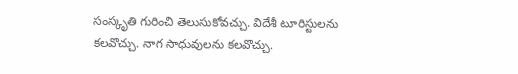సంస్కృతి గురించి తెలుసుకోవచ్చు. విదేశీ టూరిస్టులను కలవొచ్చు. నాగ సాధువులను కలవొచ్చు.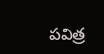పవిత్ర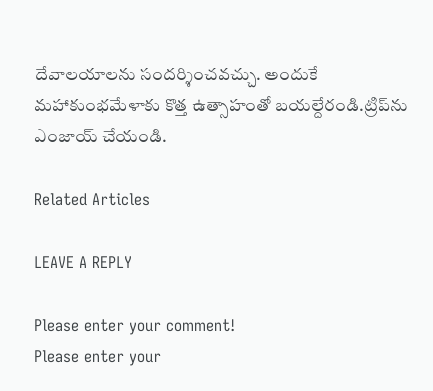దేవాలయాలను సందర్శించవచ్చు. అందుకే మహాకుంభమేళాకు కొత్త ఉత్సాహంతో బయల్దేరండి.ట్రిప్‌ను ఎంజాయ్ చేయండి.

Related Articles

LEAVE A REPLY

Please enter your comment!
Please enter your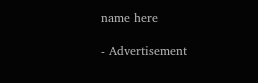name here

- Advertisement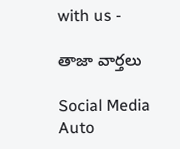with us -

తాజా వార్తలు

Social Media Auto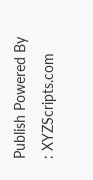Publish Powered By : XYZScripts.com